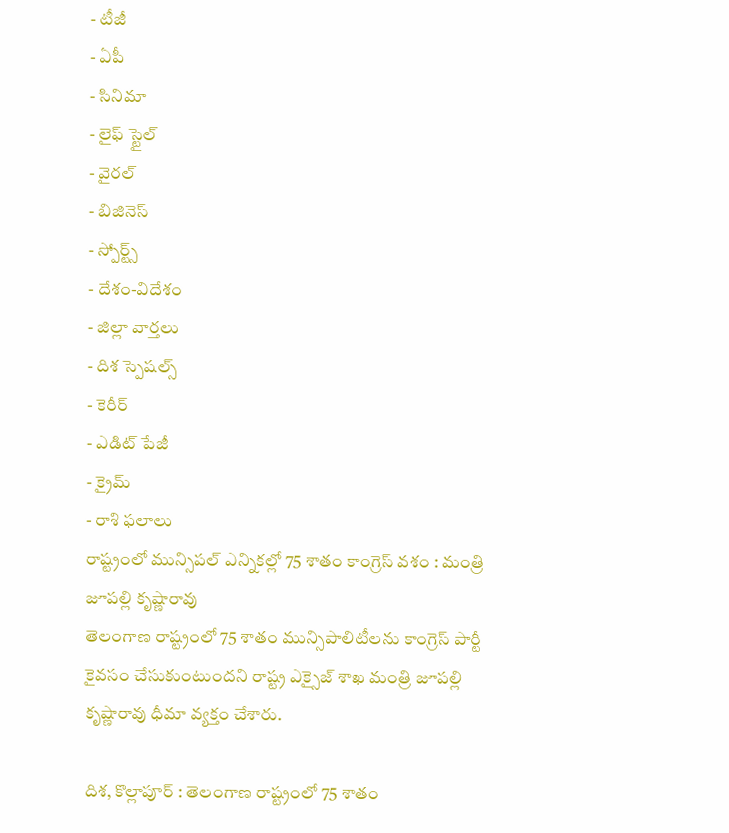- టీజీ
- ఏపీ
- సినిమా
- లైఫ్ స్టైల్
- వైరల్
- బిజినెస్
- స్పోర్ట్స్
- దేశం-విదేశం
- జిల్లా వార్తలు
- దిశ స్పెషల్స్
- కెరీర్
- ఎడిట్ పేజీ
- క్రైమ్
- రాశి ఫలాలు
రాష్ట్రంలో మున్సిపల్ ఎన్నికల్లో 75 శాతం కాంగ్రెస్ వశం : మంత్రి జూపల్లి కృష్ణారావు
తెలంగాణ రాష్ట్రంలో 75 శాతం మున్సిపాలిటీలను కాంగ్రెస్ పార్టీ కైవసం చేసుకుంటుందని రాష్ట్ర ఎక్సైజ్ శాఖ మంత్రి జూపల్లి కృష్ణారావు ధీమా వ్యక్తం చేశారు.

దిశ, కొల్లాపూర్ : తెలంగాణ రాష్ట్రంలో 75 శాతం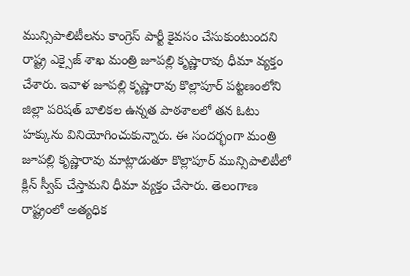మున్సిపాలిటీలను కాంగ్రెస్ పార్టీ కైవసం చేసుకుంటుందని రాష్ట్ర ఎక్సైజ్ శాఖ మంత్రి జూపల్లి కృష్ణారావు ధీమా వ్యక్తం చేశారు. ఇవాళ జూపల్లి కృష్ణారావు కొల్లాపూర్ పట్టణంలోని జిల్లా పరిషత్ బాలికల ఉన్నత పాఠశాలలో తన ఓటు హక్కును వినియోగించుకున్నారు. ఈ సందర్భంగా మంత్రి జూపల్లి కృష్ణారావు మాట్లాడుతూ కొల్లాపూర్ మున్సిపాలిటీలో క్లిన్ స్వీప్ చేస్తామని ధీమా వ్యక్తం చేసారు. తెలంగాణ రాష్ట్రంలో అత్యధిక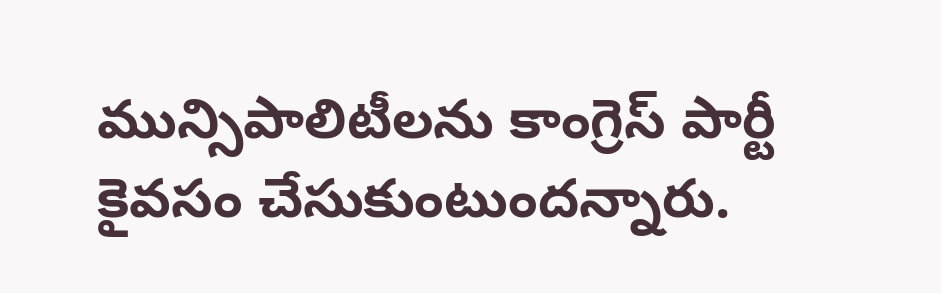మున్సిపాలిటీలను కాంగ్రెస్ పార్టీ కైవసం చేసుకుంటుందన్నారు.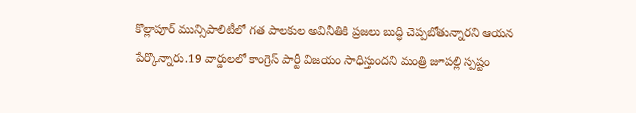కొల్లాపూర్ మున్సిపాలిటీలో గత పాలకుల అవినీతికి ప్రజలు బుద్ధి చెప్పబోతున్నారని ఆయన పేర్కొన్నారు.19 వార్డులలో కాంగ్రెస్ పార్టీ విజయం సాధిస్తుందని మంత్రి జూపల్లి స్పష్టం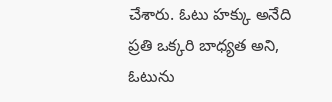చేశారు. ఓటు హక్కు అనేది ప్రతి ఒక్కరి బాధ్యత అని, ఓటును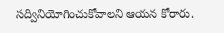సద్వినియోగించుకోవాలని ఆయన కోరారు.